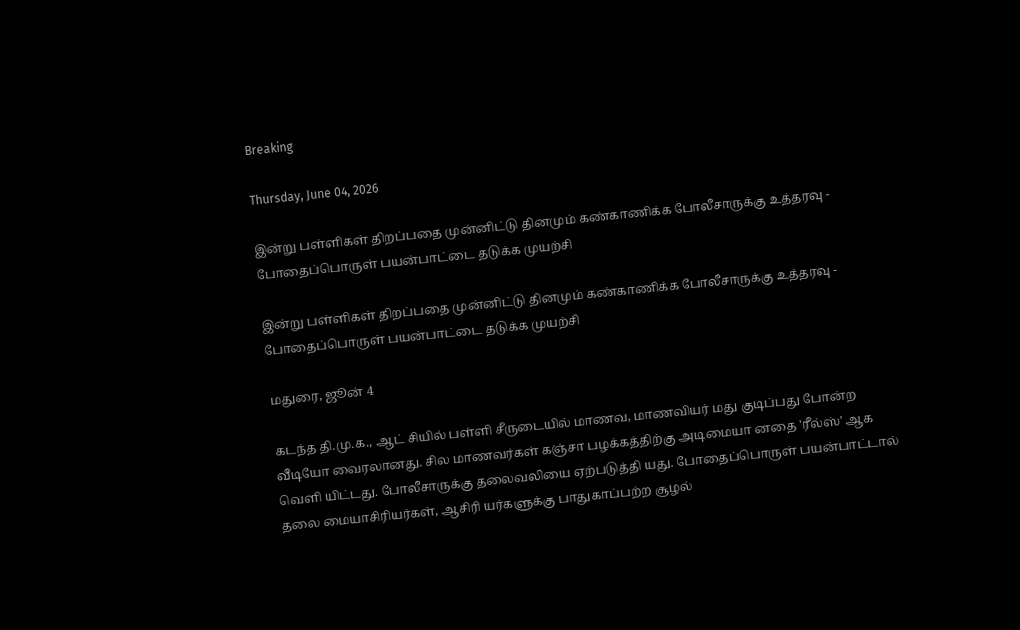Breaking

Thursday, June 04, 2026

இன்று பள்ளிகள் திறப்பதை முன்னிட்டு தினமும் கண்காணிக்க போலீசாருக்கு உத்தரவு - போதைப்பொருள் பயன்பாட்டை தடுக்க முயற்சி

இன்று பள்ளிகள் திறப்பதை முன்னிட்டு தினமும் கண்காணிக்க போலீசாருக்கு உத்தரவு - போதைப்பொருள் பயன்பாட்டை தடுக்க முயற்சி

மதுரை, ஜூன் 4

கடந்த தி.மு.க., ஆட் சியில் பள்ளி சீருடையில் மாணவ, மாணவியர் மது குடிப்பது போன்ற வீடியோ வைரலானது. சில மாணவர்கள் கஞ்சா பழக்கத்திற்கு அடிமையா னதை 'ரீல்ஸ்' ஆக வெளி யிட்டது. போலீசாருக்கு தலைவலியை ஏற்படுத்தி யது. போதைப்பொருள் பயன்பாட்டால் தலை மையாசிரியர்கள், ஆசிரி யர்களுக்கு பாதுகாப்பற்ற சூழல்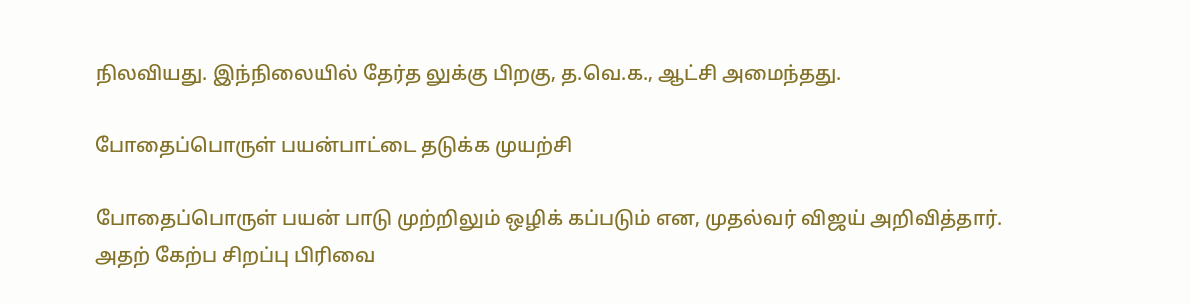நிலவியது. இந்நிலையில் தேர்த லுக்கு பிறகு, த.வெ.க., ஆட்சி அமைந்தது.

போதைப்பொருள் பயன்பாட்டை தடுக்க முயற்சி

போதைப்பொருள் பயன் பாடு முற்றிலும் ஒழிக் கப்படும் என, முதல்வர் விஜய் அறிவித்தார். அதற் கேற்ப சிறப்பு பிரிவை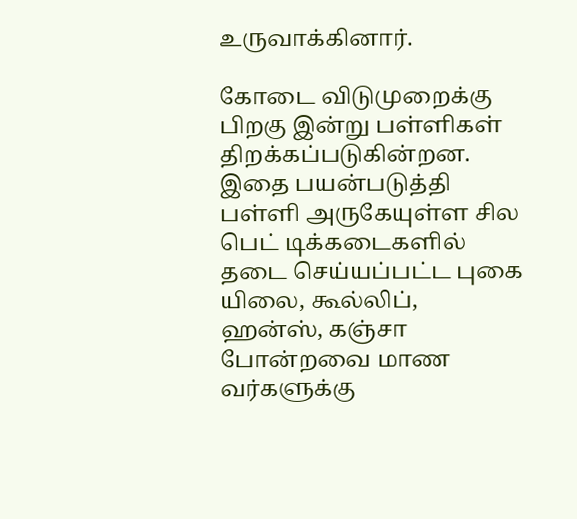உருவாக்கினார்.

கோடை விடுமுறைக்கு பிறகு இன்று பள்ளிகள் திறக்கப்படுகின்றன. இதை பயன்படுத்தி பள்ளி அருகேயுள்ள சில பெட் டிக்கடைகளில் தடை செய்யப்பட்ட புகை யிலை, கூல்லிப், ஹன்ஸ், கஞ்சா போன்றவை மாண வர்களுக்கு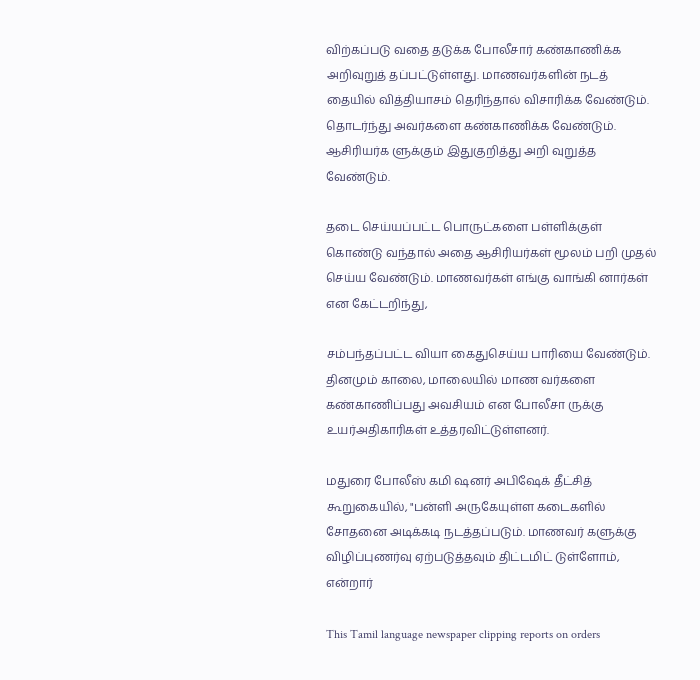விற்கப்படு வதை தடுக்க போலீசார் கண்காணிக்க அறிவுறுத் தப்பட்டுள்ளது. மாணவர்களின் நடத் தையில் வித்தியாசம் தெரிந்தால் விசாரிக்க வேண்டும். தொடர்ந்து அவர்களை கண்காணிக்க வேண்டும். ஆசிரியர்க ளுக்கும் இதுகுறித்து அறி வுறுத்த வேண்டும்.

தடை செய்யப்பட்ட பொருட்களை பள்ளிக்குள் கொண்டு வந்தால் அதை ஆசிரியர்கள் மூலம் பறி முதல் செய்ய வேண்டும். மாணவர்கள் எங்கு வாங்கி னார்கள் என கேட்டறிந்து,

சம்பந்தப்பட்ட வியா கைதுசெய்ய பாரியை வேண்டும். தினமும் காலை, மாலையில் மாண வர்களை கண்காணிப்பது அவசியம் என போலீசா ருக்கு உயர்அதிகாரிகள் உத்தரவிட்டுள்ளனர்.

மதுரை போலீஸ் கமி ஷனர் அபிஷேக் தீட்சித் கூறுகையில், "பன்ளி அருகேயுள்ள கடைகளில் சோதனை அடிக்கடி நடத்தப்படும். மாணவர் களுக்கு விழிப்புணர்வு ஏற்படுத்தவும் திட்டமிட் டுள்ளோம், என்றார்

This Tamil language newspaper clipping reports on orders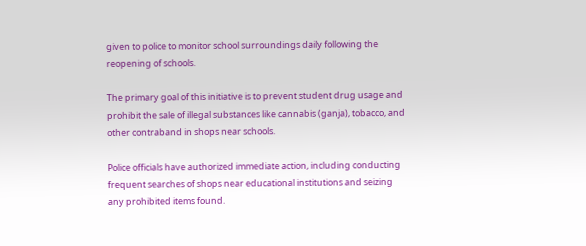given to police to monitor school surroundings daily following the reopening of schools.

The primary goal of this initiative is to prevent student drug usage and prohibit the sale of illegal substances like cannabis (ganja), tobacco, and other contraband in shops near schools.

Police officials have authorized immediate action, including conducting frequent searches of shops near educational institutions and seizing any prohibited items found.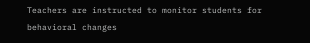Teachers are instructed to monitor students for behavioral changes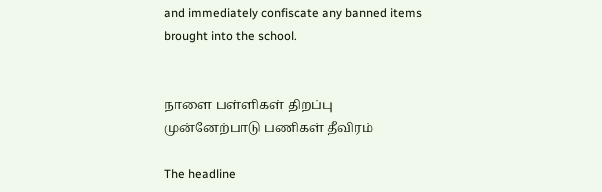and immediately confiscate any banned items brought into the school.


நாளை பள்ளிகள் திறப்பு முன்னேற்பாடு பணிகள் தீவிரம்

The headline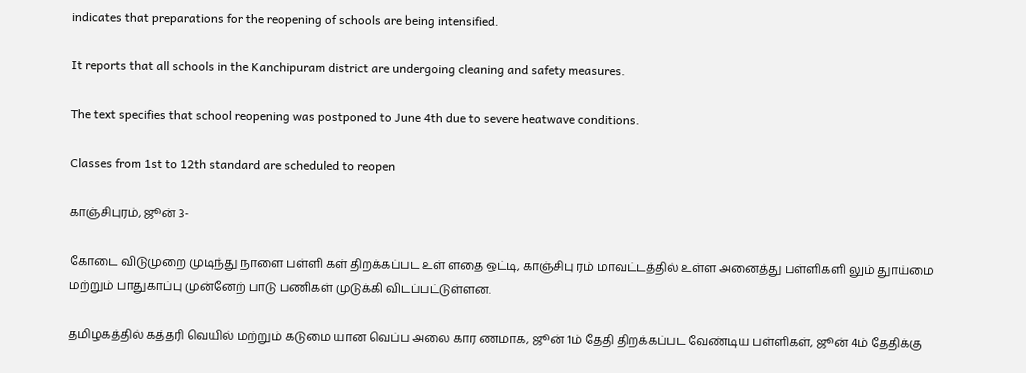indicates that preparations for the reopening of schools are being intensified.

It reports that all schools in the Kanchipuram district are undergoing cleaning and safety measures.

The text specifies that school reopening was postponed to June 4th due to severe heatwave conditions.

Classes from 1st to 12th standard are scheduled to reopen

காஞ்சிபுரம், ஜூன் 3-

கோடை விடுமுறை முடிந்து நாளை பள்ளி கள் திறக்கப்பட உள் ளதை ஒட்டி, காஞ்சிபு ரம் மாவட்டத்தில் உள்ள அனைத்து பள்ளிகளி லும் துாய்மை மற்றும் பாதுகாப்பு முன்னேற் பாடு பணிகள் முடுக்கி விடப்பட்டுள்ளன.

தமிழகத்தில் கத்தரி வெயில் மற்றும் கடுமை யான வெப்ப அலை கார ணமாக, ஜூன் 1ம் தேதி திறக்கப்பட வேண்டிய பள்ளிகள், ஜூன் 4ம் தேதிக்கு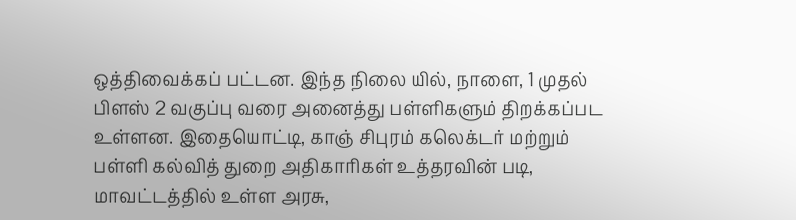ஒத்திவைக்கப் பட்டன. இந்த நிலை யில், நாளை, 1 முதல் பிளஸ் 2 வகுப்பு வரை அனைத்து பள்ளிகளும் திறக்கப்பட உள்ளன. இதையொட்டி, காஞ் சிபுரம் கலெக்டர் மற்றும் பள்ளி கல்வித் துறை அதிகாரிகள் உத்தரவின் படி, மாவட்டத்தில் உள்ள அரசு,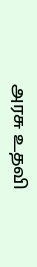அரசு உதவி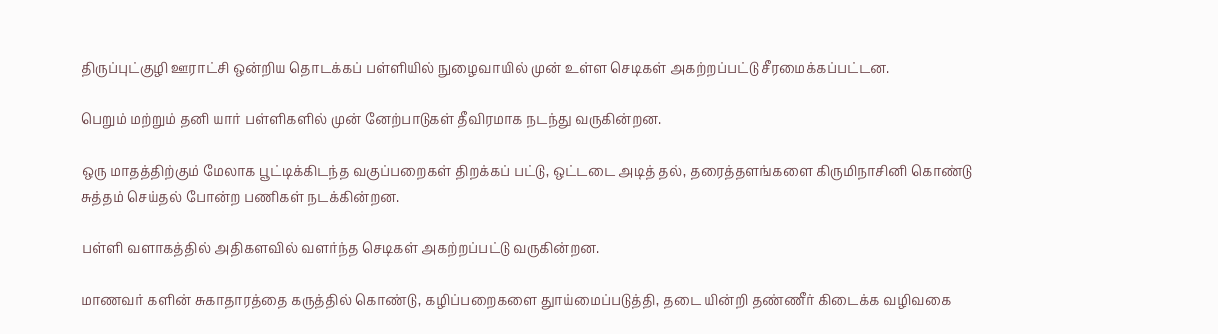திருப்புட்குழி ஊராட்சி ஒன்றிய தொடக்கப் பள்ளியில் நுழைவாயில் முன் உள்ள செடிகள் அகற்றப்பட்டு சீரமைக்கப்பட்டன.

பெறும் மற்றும் தனி யார் பள்ளிகளில் முன் னேற்பாடுகள் தீவிரமாக நடந்து வருகின்றன.

ஒரு மாதத்திற்கும் மேலாக பூட்டிக்கிடந்த வகுப்பறைகள் திறக்கப் பட்டு, ஒட்டடை அடித் தல், தரைத்தளங்களை கிருமிநாசினி கொண்டு சுத்தம் செய்தல் போன்ற பணிகள் நடக்கின்றன.

பள்ளி வளாகத்தில் அதிகளவில் வளர்ந்த செடிகள் அகற்றப்பட்டு வருகின்றன.

மாணவர் களின் சுகாதாரத்தை கருத்தில் கொண்டு, கழிப்பறைகளை துாய்மைப்படுத்தி, தடை யின்றி தண்ணீர் கிடைக்க வழிவகை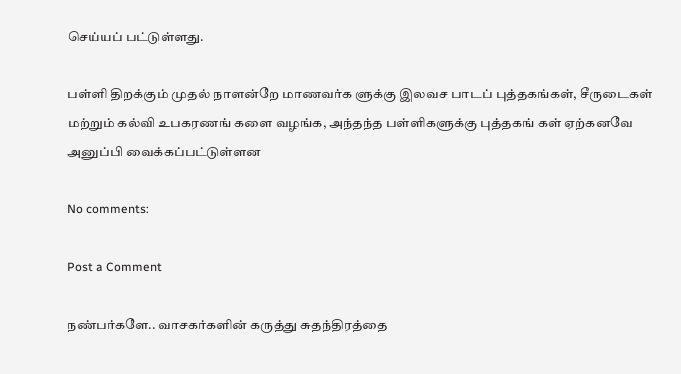செய்யப் பட்டுள்ளது.

பள்ளி திறக்கும் முதல் நாளன்றே மாணவர்க ளுக்கு இலவச பாடப் புத்தகங்கள், சீருடைகள் மற்றும் கல்வி உபகரணங் களை வழங்க, அந்தந்த பள்ளிகளுக்கு புத்தகங் கள் ஏற்கனவே அனுப்பி வைக்கப்பட்டுள்ளன

No comments:

Post a Comment

நண்பர்களே.. வாசகர்களின் கருத்து சுதந்திரத்தை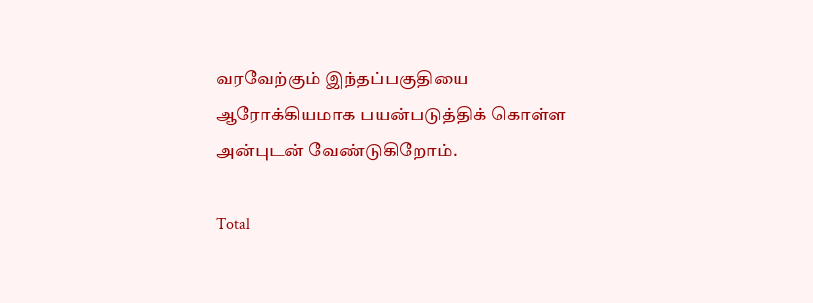வரவேற்கும் இந்தப்பகுதியை ஆரோக்கியமாக பயன்படுத்திக் கொள்ள அன்புடன் வேண்டுகிறோம்.

Total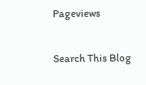Pageviews

Search This Blog